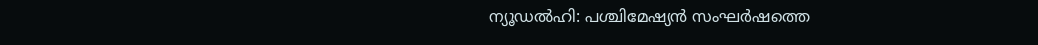ന്യൂഡൽഹി: പശ്ചിമേഷ്യൻ സംഘർഷത്തെ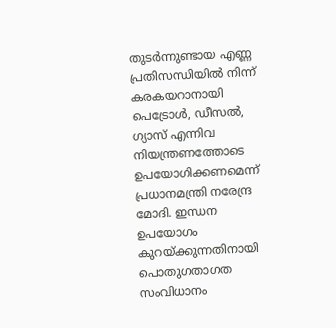തുടർന്നുണ്ടായ എണ്ണ പ്രതിസന്ധിയിൽ നിന്ന് കരകയറാനായി പെട്രോൾ, ഡീസൽ, ഗ്യാസ് എന്നിവ നിയന്ത്രണത്തോടെ ഉപയോഗിക്കണമെന്ന് പ്രധാനമന്ത്രി നരേന്ദ്ര മോദി. ഇന്ധന ഉപയോഗം കുറയ്ക്കുന്നതിനായി പൊതുഗതാഗത സംവിധാനം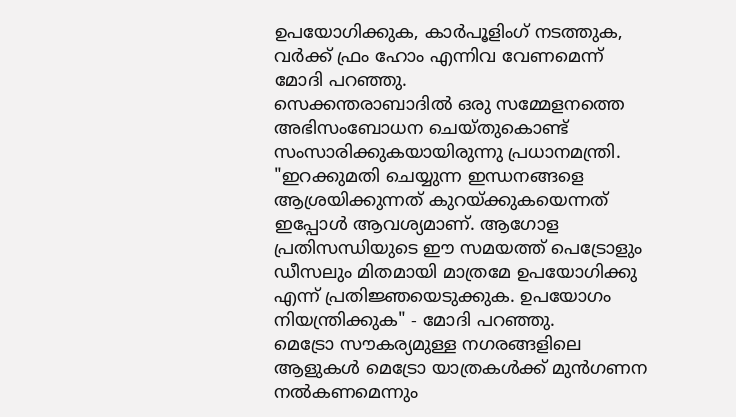ഉപയോഗിക്കുക, കാർപൂളിംഗ് നടത്തുക, വർക്ക് ഫ്രം ഹോം എന്നിവ വേണമെന്ന് മോദി പറഞ്ഞു.
സെക്കന്തരാബാദിൽ ഒരു സമ്മേളനത്തെ അഭിസംബോധന ചെയ്തുകൊണ്ട് സംസാരിക്കുകയായിരുന്നു പ്രധാനമന്ത്രി. "ഇറക്കുമതി ചെയ്യുന്ന ഇന്ധനങ്ങളെ ആശ്രയിക്കുന്നത് കുറയ്ക്കുകയെന്നത് ഇപ്പോൾ ആവശ്യമാണ്. ആഗോള പ്രതിസന്ധിയുടെ ഈ സമയത്ത് പെട്രോളും ഡീസലും മിതമായി മാത്രമേ ഉപയോഗിക്കു എന്ന് പ്രതിജ്ഞയെടുക്കുക. ഉപയോഗം നിയന്ത്രിക്കുക" - മോദി പറഞ്ഞു.
മെട്രോ സൗകര്യമുള്ള നഗരങ്ങളിലെ ആളുകൾ മെട്രോ യാത്രകൾക്ക് മുൻഗണന നൽകണമെന്നും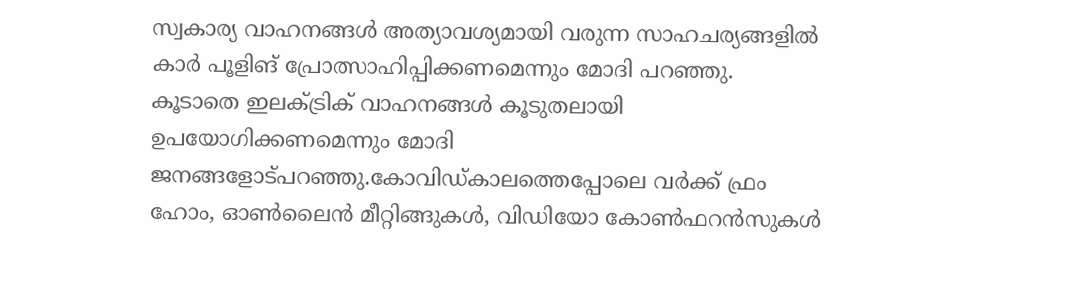സ്വകാര്യ വാഹനങ്ങൾ അത്യാവശ്യമായി വരുന്ന സാഹചര്യങ്ങളിൽ കാർ പൂളിങ് പ്രോത്സാഹിപ്പിക്കണമെന്നും മോദി പറഞ്ഞു. കൂടാതെ ഇലക്ട്രിക് വാഹനങ്ങൾ കൂടുതലായി ഉപയോഗിക്കണമെന്നും മോദി ജനങ്ങളോട്പറഞ്ഞു.കോവിഡ്കാലത്തെപ്പോലെ വർക്ക് ഫ്രം ഹോം, ഓൺലൈൻ മീറ്റിങ്ങുകൾ, വിഡിയോ കോൺഫറൻസുകൾ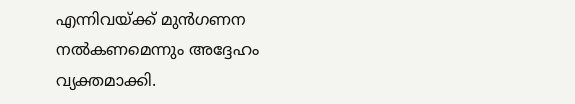എന്നിവയ്ക്ക് മുൻഗണന നൽകണമെന്നും അദ്ദേഹം വ്യക്തമാക്കി.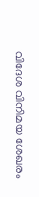വിദേശ വിനിമയ ശേഖരം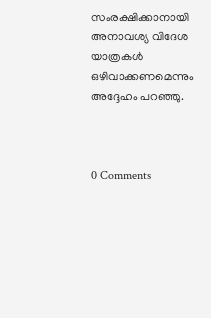സംരക്ഷിക്കാനായി അനാവശ്യ വിദേശ യാത്രകൾ ഒഴിവാക്കണമെന്നും അദ്ദേഹം പറഞ്ഞു.



0 Comments